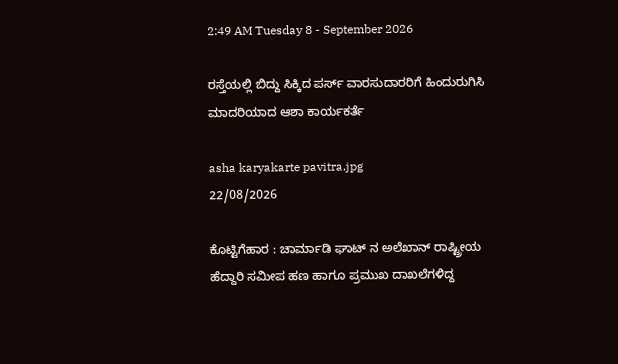2:49 AM Tuesday 8 - September 2026

ರಸ್ತೆಯಲ್ಲಿ ಬಿದ್ದು ಸಿಕ್ಕಿದ ಪರ್ಸ್ ವಾರಸುದಾರರಿಗೆ ಹಿಂದುರುಗಿಸಿ ಮಾದರಿಯಾದ ಆಶಾ ಕಾರ್ಯಕರ್ತೆ

asha karyakarte pavitra.jpg
22/08/2026

ಕೊಟ್ಟಿಗೆಹಾರ : ಚಾರ್ಮಾಡಿ ಘಾಟ್ ನ ಅಲೆಖಾನ್ ರಾಷ್ಟ್ರೀಯ ಹೆದ್ದಾರಿ ಸಮೀಪ ಹಣ ಹಾಗೂ ಪ್ರಮುಖ ದಾಖಲೆಗಳಿದ್ದ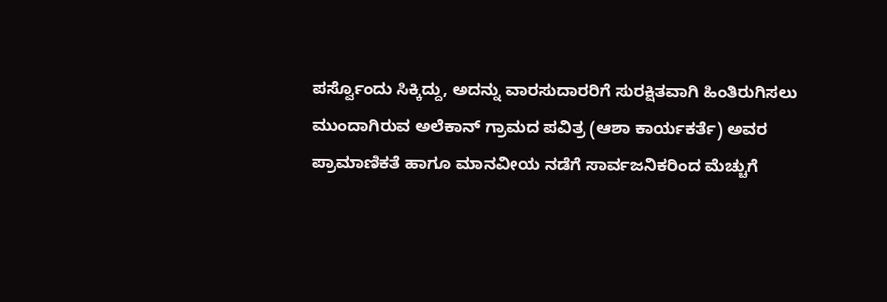ಪರ್ಸ್ವೊಂದು ಸಿಕ್ಕಿದ್ದು, ಅದನ್ನು ವಾರಸುದಾರರಿಗೆ ಸುರಕ್ಷಿತವಾಗಿ ಹಿಂತಿರುಗಿಸಲು ಮುಂದಾಗಿರುವ ಅಲೆಕಾನ್ ಗ್ರಾಮದ ಪವಿತ್ರ (ಆಶಾ ಕಾರ್ಯಕರ್ತೆ) ಅವರ ಪ್ರಾಮಾಣಿಕತೆ ಹಾಗೂ ಮಾನವೀಯ ನಡೆಗೆ ಸಾರ್ವಜನಿಕರಿಂದ ಮೆಚ್ಚುಗೆ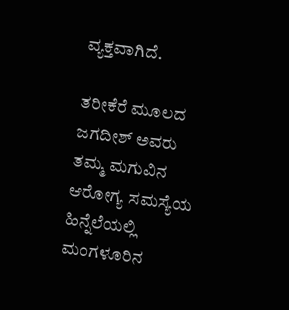ವ್ಯಕ್ತವಾಗಿದೆ.

ತರೀಕೆರೆ ಮೂಲದ ಜಗದೀಶ್ ಅವರು ತಮ್ಮ ಮಗುವಿನ ಆರೋಗ್ಯ ಸಮಸ್ಯೆಯ ಹಿನ್ನೆಲೆಯಲ್ಲಿ ಮಂಗಳೂರಿನ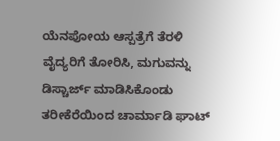ಯೆನಪೋಯ ಆಸ್ಪತ್ರೆಗೆ ತೆರಳಿ ವೈದ್ಯರಿಗೆ ತೋರಿಸಿ, ಮಗುವನ್ನು ಡಿಸ್ಚಾರ್ಜ್ ಮಾಡಿಸಿಕೊಂಡು ತರೀಕೆರೆಯಿಂದ ಚಾರ್ಮಾಡಿ ಘಾಟ್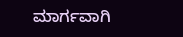ಮಾರ್ಗವಾಗಿ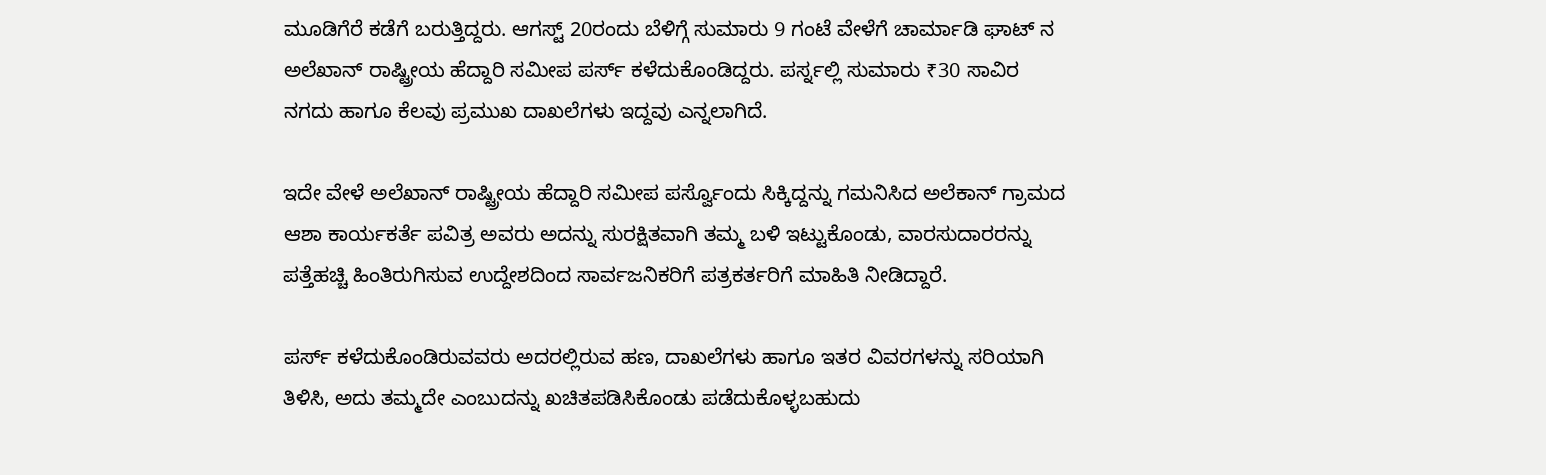ಮೂಡಿಗೆರೆ ಕಡೆಗೆ ಬರುತ್ತಿದ್ದರು. ಆಗಸ್ಟ್ 20ರಂದು ಬೆಳಿಗ್ಗೆ ಸುಮಾರು 9 ಗಂಟೆ ವೇಳೆಗೆ ಚಾರ್ಮಾಡಿ ಘಾಟ್ ನ ಅಲೆಖಾನ್ ರಾಷ್ಟ್ರೀಯ ಹೆದ್ದಾರಿ ಸಮೀಪ ಪರ್ಸ್ ಕಳೆದುಕೊಂಡಿದ್ದರು. ಪರ್ಸ್ನಲ್ಲಿ ಸುಮಾರು ₹30 ಸಾವಿರ ನಗದು ಹಾಗೂ ಕೆಲವು ಪ್ರಮುಖ ದಾಖಲೆಗಳು ಇದ್ದವು ಎನ್ನಲಾಗಿದೆ.

ಇದೇ ವೇಳೆ ಅಲೆಖಾನ್ ರಾಷ್ಟ್ರೀಯ ಹೆದ್ದಾರಿ ಸಮೀಪ ಪರ್ಸ್ವೊಂದು ಸಿಕ್ಕಿದ್ದನ್ನು ಗಮನಿಸಿದ ಅಲೆಕಾನ್ ಗ್ರಾಮದ ಆಶಾ ಕಾರ್ಯಕರ್ತೆ ಪವಿತ್ರ ಅವರು ಅದನ್ನು ಸುರಕ್ಷಿತವಾಗಿ ತಮ್ಮ ಬಳಿ ಇಟ್ಟುಕೊಂಡು, ವಾರಸುದಾರರನ್ನು ಪತ್ತೆಹಚ್ಚಿ ಹಿಂತಿರುಗಿಸುವ ಉದ್ದೇಶದಿಂದ ಸಾರ್ವಜನಿಕರಿಗೆ ಪತ್ರಕರ್ತರಿಗೆ ಮಾಹಿತಿ ನೀಡಿದ್ದಾರೆ.

ಪರ್ಸ್ ಕಳೆದುಕೊಂಡಿರುವವರು ಅದರಲ್ಲಿರುವ ಹಣ, ದಾಖಲೆಗಳು ಹಾಗೂ ಇತರ ವಿವರಗಳನ್ನು ಸರಿಯಾಗಿ ತಿಳಿಸಿ, ಅದು ತಮ್ಮದೇ ಎಂಬುದನ್ನು ಖಚಿತಪಡಿಸಿಕೊಂಡು ಪಡೆದುಕೊಳ್ಳಬಹುದು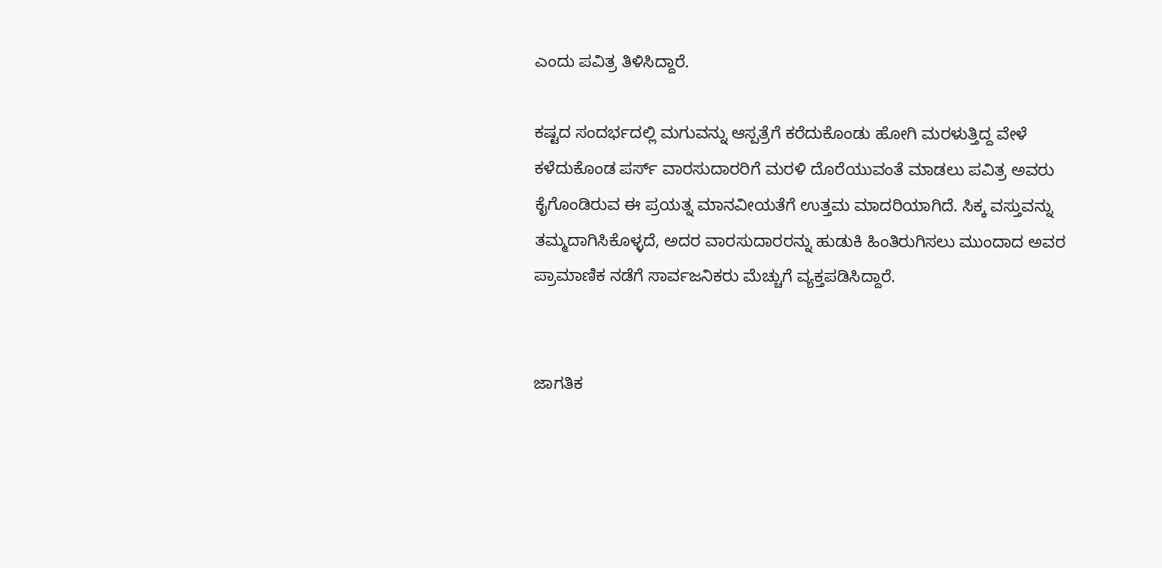ಎಂದು ಪವಿತ್ರ ತಿಳಿಸಿದ್ದಾರೆ.

ಕಷ್ಟದ ಸಂದರ್ಭದಲ್ಲಿ ಮಗುವನ್ನು ಆಸ್ಪತ್ರೆಗೆ ಕರೆದುಕೊಂಡು ಹೋಗಿ ಮರಳುತ್ತಿದ್ದ ವೇಳೆ ಕಳೆದುಕೊಂಡ ಪರ್ಸ್ ವಾರಸುದಾರರಿಗೆ ಮರಳಿ ದೊರೆಯುವಂತೆ ಮಾಡಲು ಪವಿತ್ರ ಅವರು ಕೈಗೊಂಡಿರುವ ಈ ಪ್ರಯತ್ನ ಮಾನವೀಯತೆಗೆ ಉತ್ತಮ ಮಾದರಿಯಾಗಿದೆ. ಸಿಕ್ಕ ವಸ್ತುವನ್ನು ತಮ್ಮದಾಗಿಸಿಕೊಳ್ಳದೆ, ಅದರ ವಾರಸುದಾರರನ್ನು ಹುಡುಕಿ ಹಿಂತಿರುಗಿಸಲು ಮುಂದಾದ ಅವರ ಪ್ರಾಮಾಣಿಕ ನಡೆಗೆ ಸಾರ್ವಜನಿಕರು ಮೆಚ್ಚುಗೆ ವ್ಯಕ್ತಪಡಿಸಿದ್ದಾರೆ.


ಜಾಗತಿಕ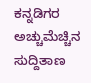ಕನ್ನಡಿಗರ ಅಚ್ಚುಮೆಚ್ಚಿನ ಸುದ್ದಿತಾಣ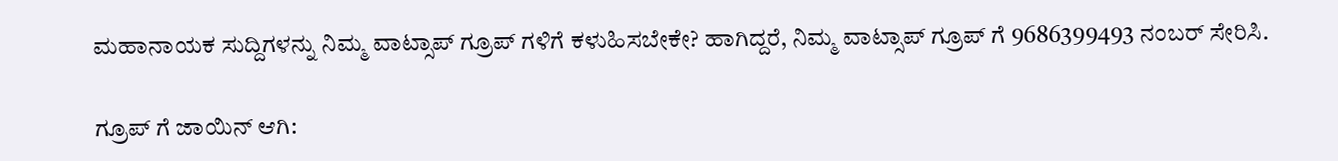ಮಹಾನಾಯಕ ಸುದ್ದಿಗಳನ್ನು ನಿಮ್ಮ ವಾಟ್ಸಾಪ್ ಗ್ರೂಪ್ ಗಳಿಗೆ ಕಳುಹಿಸಬೇಕೇ? ಹಾಗಿದ್ದರೆ, ನಿಮ್ಮ ವಾಟ್ಸಾಪ್ ಗ್ರೂಪ್ ಗೆ 9686399493 ನಂಬರ್ ಸೇರಿಸಿ.

ಗ್ರೂಪ್ ಗೆ ಜಾಯಿನ್ ಆಗಿ: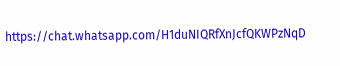https://chat.whatsapp.com/H1duNIQRfXnJcfQKWPzNqD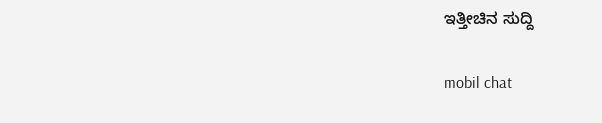ಇತ್ತೀಚಿನ ಸುದ್ದಿ

mobil chat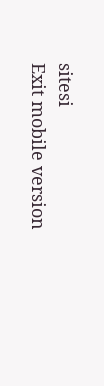sitesi
Exit mobile version